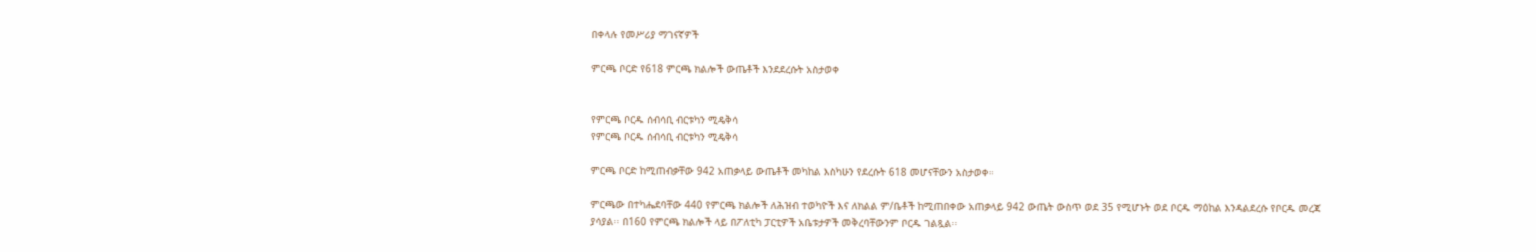በቀላሉ የመሥሪያ ማገናኛዎች

ምርጫ ቦርድ የ618 ምርጫ ክልሎች ውጤቶች እንደደረሱት አስታወቀ


የምርጫ ቦርዱ ሰብሳቢ ብርቱካን ሚዴቅሳ
የምርጫ ቦርዱ ሰብሳቢ ብርቱካን ሚዴቅሳ

ምርጫ ቦርድ ከሚጠብቃቸው 942 አጠቃላይ ውጤቶች መካከል እስካሁን የደረሱት 618 መሆናቸውን አስታወቀ።

ምርጫው በተካሔደባቸው 440 የምርጫ ክልሎች ለሕዝብ ተወካዮች እና ለክልል ም/ቤቶች ከሚጠበቀው አጠቃላይ 942 ውጤት ውስጥ ወደ 35 የሚሆኑት ወደ ቦርዱ ማዕከል እንዳልደረሱ የቦርዱ መረጃ ያሳያል፡፡ በ160 የምርጫ ክልሎች ላይ በፖለቲካ ፓርቲዎች አቤቱታዎች መቅረባቸውንም ቦርዱ ገልጿል፡፡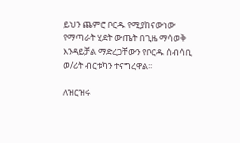ይህን ጨምሮ ቦርዱ የሚያከናውነው የማጣራት ሂደት ውጤት በጊዜ ማሳወቅ እንዳይቻል ማድረጋቸውን የቦርዱ ሰብሳቢ ወ/ሪት ብርቱካን ተናግረዋል፡፡

ለዝርዝሩ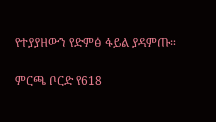የተያያዘውን የድምፅ ፋይል ያዳምጡ።

ምርጫ ቦርድ የ618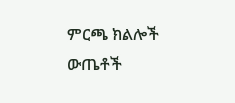ምርጫ ክልሎች ውጤቶች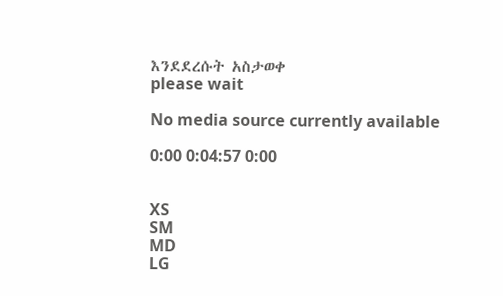እንደደረሱት አስታወቀ
please wait

No media source currently available

0:00 0:04:57 0:00


XS
SM
MD
LG